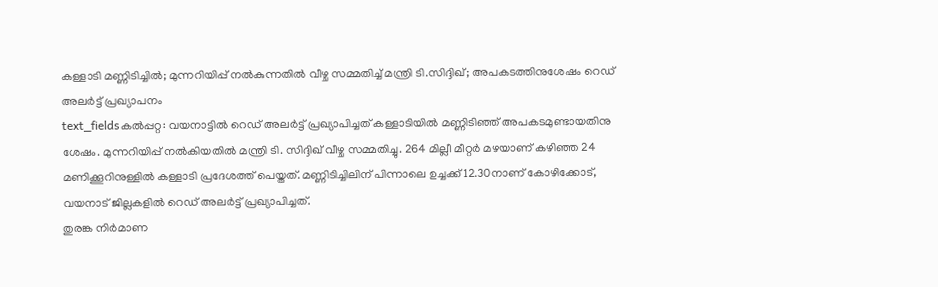കള്ളാടി മണ്ണിടിച്ചിൽ; മുന്നറിയിപ്പ് നൽകുന്നതിൽ വീഴ്ച സമ്മതിച്ച് മന്ത്രി ടി.സിദ്ദിഖ്; അപകടത്തിനുശേഷം റെഡ് അലർട്ട് പ്രഖ്യാപനം
text_fieldsകൽപ്പറ്റ: വയനാട്ടിൽ റെഡ് അലർട്ട് പ്രഖ്യാപിച്ചത് കള്ളാടിയിൽ മണ്ണിടിഞ്ഞ് അപകടമുണ്ടായതിനു ശേഷം. മുന്നറിയിപ്പ് നൽകിയതിൽ മന്ത്രി ടി. സിദ്ദിഖ് വീഴ്ച സമ്മതിച്ചു. 264 മില്ലീ മീറ്റർ മഴയാണ് കഴിഞ്ഞ 24 മണിക്കൂറിനുള്ളിൽ കള്ളാടി പ്രദേശത്ത് പെയ്തത്. മണ്ണിടിച്ചിലിന് പിന്നാലെ ഉച്ചക്ക് 12.30നാണ് കോഴിക്കോട്, വയനാട് ജില്ലകളിൽ റെഡ് അലർട്ട് പ്രഖ്യാപിച്ചത്.
തുരങ്ക നിർമാണ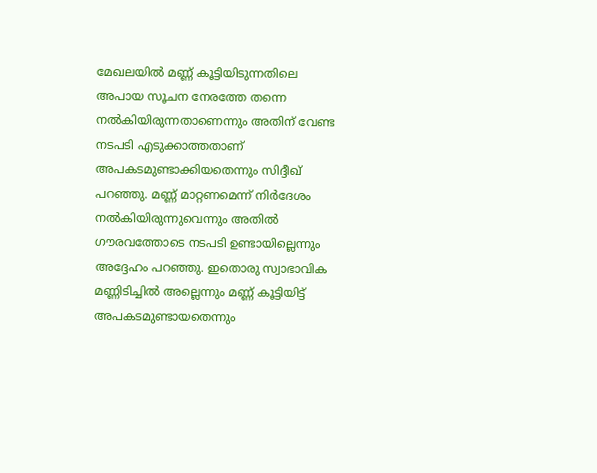മേഖലയിൽ മണ്ണ് കൂട്ടിയിടുന്നതിലെ അപായ സൂചന നേരത്തേ തന്നെ നൽകിയിരുന്നതാണെന്നും അതിന് വേണ്ട നടപടി എടുക്കാത്തതാണ് അപകടമുണ്ടാക്കിയതെന്നും സിദ്ദീഖ് പറഞ്ഞു. മണ്ണ് മാറ്റണമെന്ന് നിർദേശം നൽകിയിരുന്നുവെന്നും അതിൽ ഗൗരവത്തോടെ നടപടി ഉണ്ടായില്ലെന്നും അദ്ദേഹം പറഞ്ഞു. ഇതൊരു സ്വാഭാവിക മണ്ണിടിച്ചിൽ അല്ലെന്നും മണ്ണ് കൂട്ടിയിട്ട് അപകടമുണ്ടായതെന്നും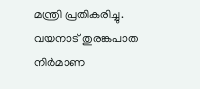മന്ത്രി പ്രതികരിച്ചു.
വയനാട് തുരങ്കപാത നിർമാണ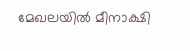മേഖലയിൽ മീനാക്ഷി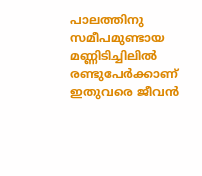പാലത്തിനു സമീപമുണ്ടായ മണ്ണിടിച്ചിലിൽ രണ്ടുപേർക്കാണ് ഇതുവരെ ജീവൻ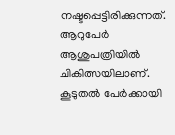നഷ്ടപ്പെട്ടിരിക്കുന്നത്. ആറുപേർ ആശുപത്രിയിൽ ചികിത്സയിലാണ്. കൂടുതൽ പേർക്കായി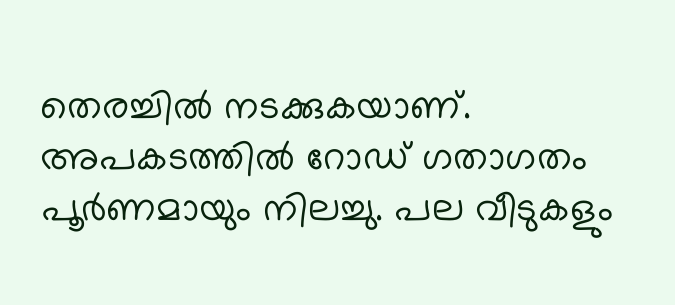തെരച്ചിൽ നടക്കുകയാണ്. അപകടത്തിൽ റോഡ് ഗതാഗതം പൂർണമായും നിലച്ചു. പല വീടുകളും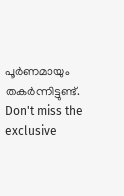പൂർണമായും തകർന്നിട്ടുണ്ട്.
Don't miss the exclusive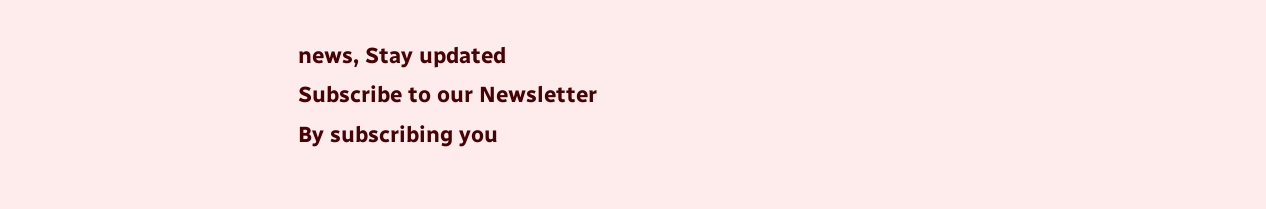news, Stay updated
Subscribe to our Newsletter
By subscribing you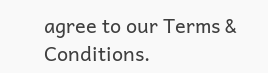agree to our Terms & Conditions.